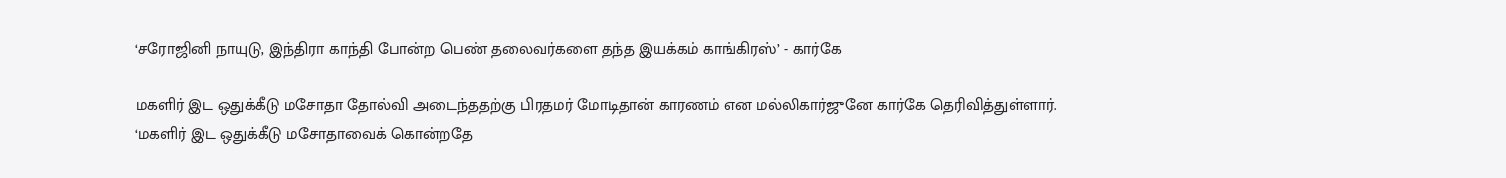‘சரோஜினி நாயுடு, இந்திரா காந்தி போன்ற பெண் தலைவர்களை தந்த இயக்கம் காங்கிரஸ்’ - கார்கே

மகளிர் இட ஒதுக்கீடு மசோதா தோல்வி அடைந்ததற்கு பிரதமர் மோடிதான் காரணம் என மல்லிகார்ஜுனே கார்கே தெரிவித்துள்ளார்.
‘மகளிர் இட ஒதுக்கீடு மசோதாவைக் கொன்றதே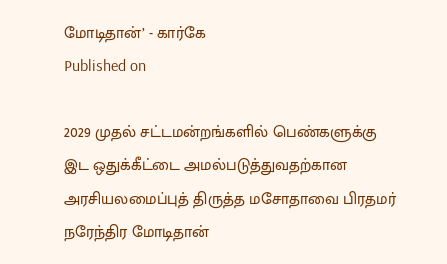மோடிதான்’ - கார்கே
Published on

2029 முதல் சட்டமன்றங்களில் பெண்களுக்கு இட ஒதுக்கீட்டை அமல்படுத்துவதற்கான அரசியலமைப்புத் திருத்த மசோதாவை பிரதமர் நரேந்திர மோடிதான்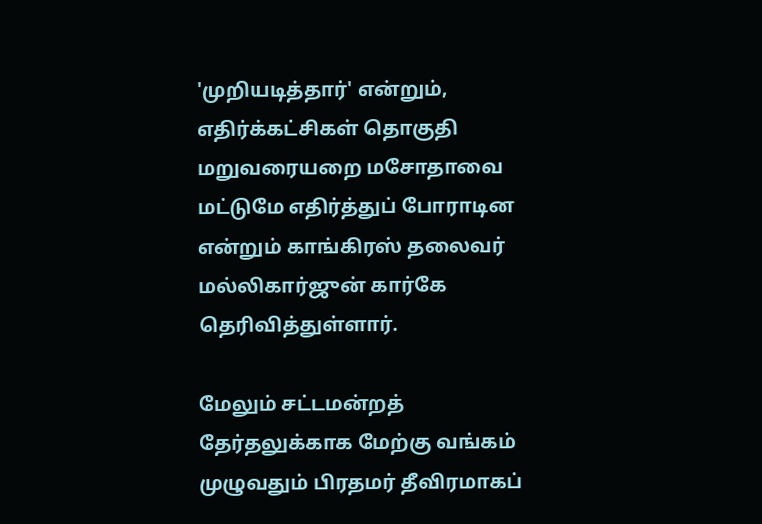'முறியடித்தார்' என்றும், எதிர்க்கட்சிகள் தொகுதி மறுவரையறை மசோதாவை மட்டுமே எதிர்த்துப் போராடின என்றும் காங்கிரஸ் தலைவர் மல்லிகார்ஜுன் கார்கே தெரிவித்துள்ளார்.

மேலும் சட்டமன்றத் தேர்தலுக்காக மேற்கு வங்கம் முழுவதும் பிரதமர் தீவிரமாகப்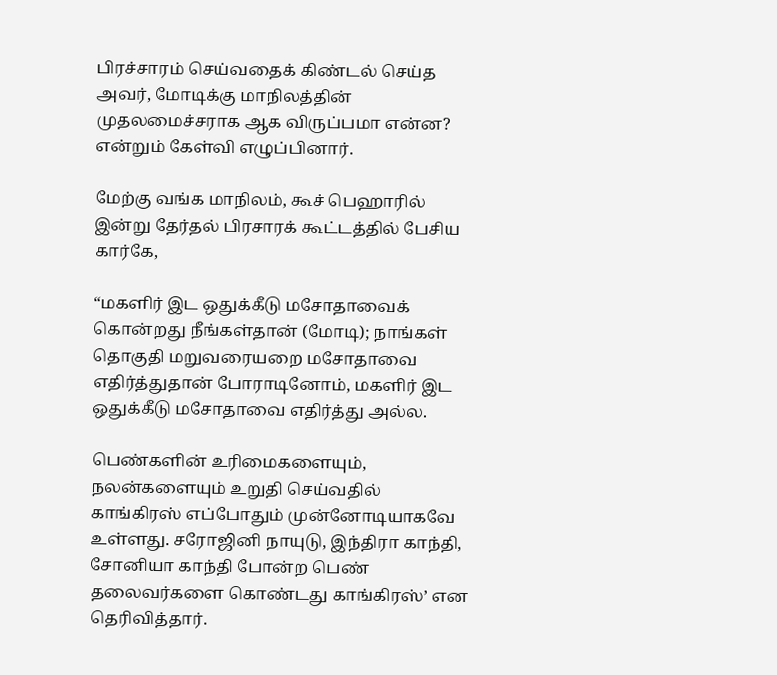பிரச்சாரம் செய்வதைக் கிண்டல் செய்த அவர், மோடிக்கு மாநிலத்தின் முதலமைச்சராக ஆக விருப்பமா என்ன? என்றும் கேள்வி எழுப்பினார்.

மேற்கு வங்க மாநிலம், கூச் பெஹாரில் இன்று தேர்தல் பிரசாரக் கூட்டத்தில் பேசிய கார்கே,

“மகளிர் இட ஒதுக்கீடு மசோதாவைக் கொன்றது நீங்கள்தான் (மோடி); நாங்கள் தொகுதி மறுவரையறை மசோதாவை எதிர்த்துதான் போராடினோம், மகளிர் இட ஒதுக்கீடு மசோதாவை எதிர்த்து அல்ல.

பெண்களின் உரிமைகளையும், நலன்களையும் உறுதி செய்வதில் காங்கிரஸ் எப்போதும் முன்னோடியாகவே உள்ளது. சரோஜினி நாயுடு, இந்திரா காந்தி, சோனியா காந்தி போன்ற பெண் தலைவர்களை கொண்டது காங்கிரஸ்’ என தெரிவித்தார்.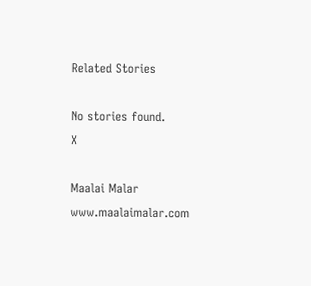Related Stories

No stories found.
X

Maalai Malar
www.maalaimalar.com